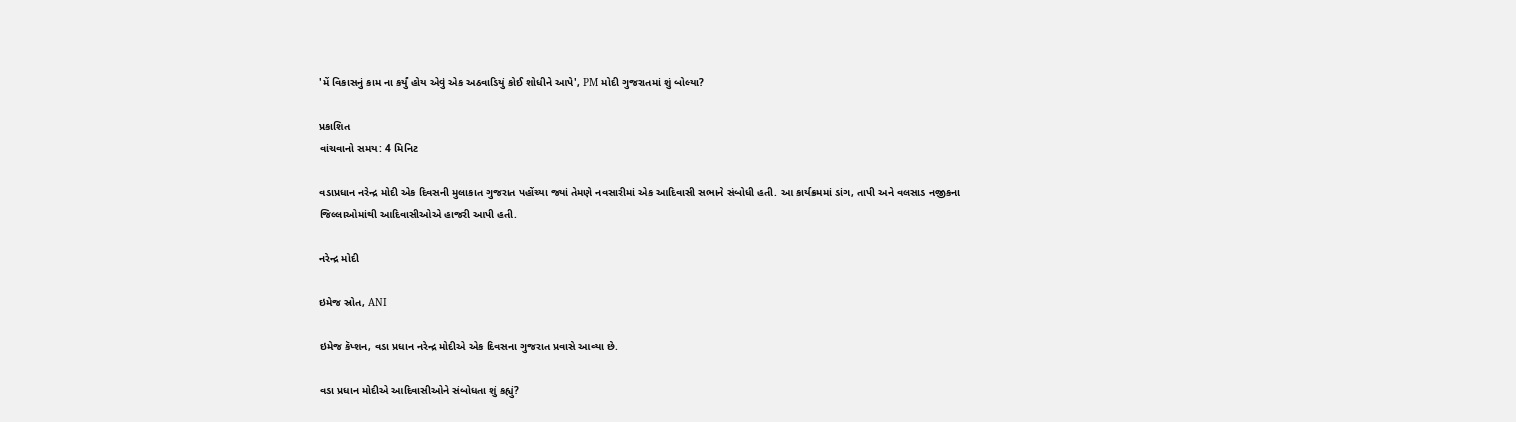'મેં વિકાસનું કામ ના કર્યું હોય એવું એક અઠવાડિયું કોઈ શોધીને આપે', PM મોદી ગુજરાતમાં શું બોલ્યા?

પ્રકાશિત
વાંચવાનો સમય: 4 મિનિટ

વડાપ્રધાન નરેન્દ્ર મોદી એક દિવસની મુલાકાત ગુજરાત પહોંચ્યા જ્યાં તેમણે નવસારીમાં એક આદિવાસી સભાને સંબોધી હતી. આ કાર્યક્રમમાં ડાંગ, તાપી અને વલસાડ નજીકના જિલ્લાઓમાંથી આદિવાસીઓએ હાજરી આપી હતી.

નરેન્દ્ર મોદી

ઇમેજ સ્રોત, ANI

ઇમેજ કૅપ્શન, વડા પ્રધાન નરેન્દ્ર મોદીએ એક દિવસના ગુજરાત પ્રવાસે આવ્યા છે.

વડા પ્રધાન મોદીએ આદિવાસીઓને સંબોધતા શું કહ્યું?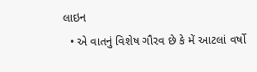લાઇન
  • એ વાતનું વિશેષ ગૌરવ છે કે મેં આટલાં વર્ષો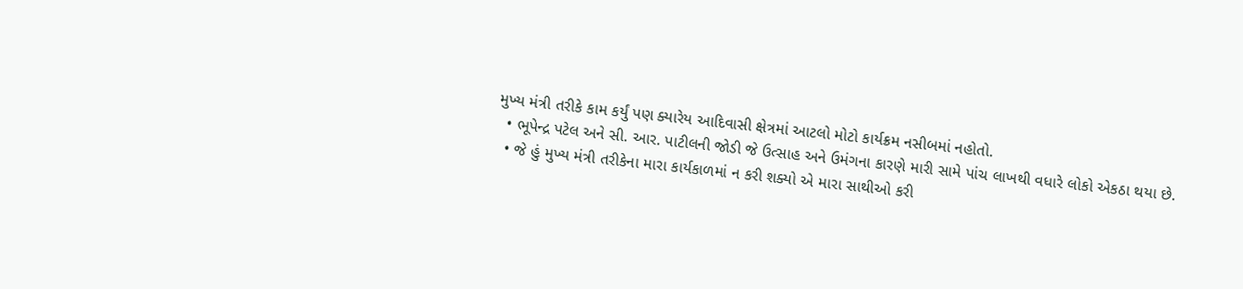મુખ્ય મંત્રી તરીકે કામ કર્યું પણ ક્યારેય આદિવાસી ક્ષેત્રમાં આટલો મોટો કાર્યક્રમ નસીબમાં નહોતો.
  • ભૂપેન્દ્ર પટેલ અને સી. આર. પાટીલની જોડી જે ઉત્સાહ અને ઉમંગના કારણે મારી સામે પાંચ લાખથી વધારે લોકો એકઠા થયા છે.
  • જે હું મુખ્ય મંત્રી તરીકેના મારા કાર્યકાળમાં ન કરી શક્યો એ મારા સાથીઓ કરી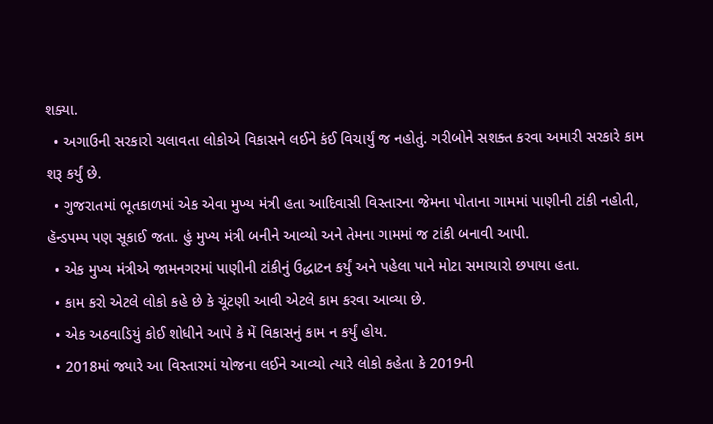શક્યા.
  • અગાઉની સરકારો ચલાવતા લોકોએ વિકાસને લઈને કંઈ વિચાર્યું જ નહોતું. ગરીબોને સશક્ત કરવા અમારી સરકારે કામ શરૂ કર્યું છે.
  • ગુજરાતમાં ભૂતકાળમાં એક એવા મુખ્ય મંત્રી હતા આદિવાસી વિસ્તારના જેમના પોતાના ગામમાં પાણીની ટાંકી નહોતી, હૅન્ડપમ્પ પણ સૂકાઈ જતા. હું મુખ્ય મંત્રી બનીને આવ્યો અને તેમના ગામમાં જ ટાંકી બનાવી આપી.
  • એક મુખ્ય મંત્રીએ જામનગરમાં પાણીની ટાંકીનું ઉદ્ધાટન કર્યું અને પહેલા પાને મોટા સમાચારો છપાયા હતા.
  • કામ કરો એટલે લોકો કહે છે કે ચૂંટણી આવી એટલે કામ કરવા આવ્યા છે.
  • એક અઠવાડિયું કોઈ શોધીને આપે કે મેં વિકાસનું કામ ન કર્યું હોય.
  • 2018માં જ્યારે આ વિસ્તારમાં યોજના લઈને આવ્યો ત્યારે લોકો કહેતા કે 2019ની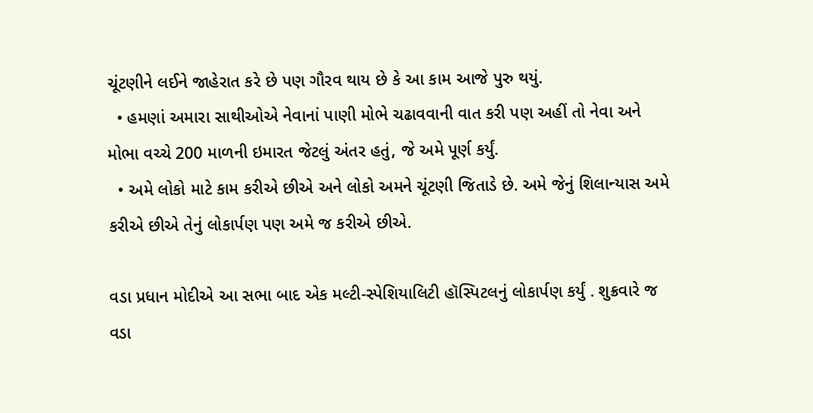ચૂંટણીને લઈને જાહેરાત કરે છે પણ ગૌરવ થાય છે કે આ કામ આજે પુરુ થયું.
  • હમણાં અમારા સાથીઓએ નેવાનાં પાણી મોભે ચઢાવવાની વાત કરી પણ અહીં તો નેવા અને મોભા વચ્ચે 200 માળની ઇમારત જેટલું અંતર હતું, જે અમે પૂર્ણ કર્યું.
  • અમે લોકો માટે કામ કરીએ છીએ અને લોકો અમને ચૂંટણી જિતાડે છે. અમે જેનું શિલાન્યાસ અમે કરીએ છીએ તેનું લોકાર્પણ પણ અમે જ કરીએ છીએ.

વડા પ્રધાન મોદીએ આ સભા બાદ એક મલ્ટી-સ્પેશિયાલિટી હૉસ્પિટલનું લોકાર્પણ કર્યું . શુક્રવારે જ વડા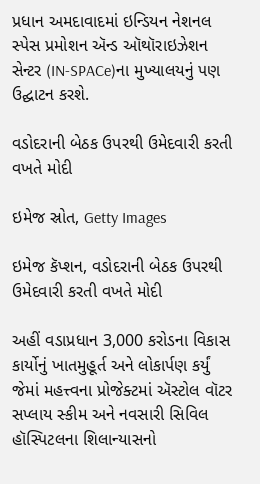પ્રધાન અમદાવાદમાં ઇન્ડિયન નેશનલ સ્પેસ પ્રમોશન ઍન્ડ ઑથૉરાઇઝેશન સેન્ટર (IN-SPACe)ના મુખ્યાલયનું પણ ઉદ્ઘાટન કરશે.

વડોદરાની બેઠક ઉપરથી ઉમેદવારી કરતી વખતે મોદી

ઇમેજ સ્રોત, Getty Images

ઇમેજ કૅપ્શન, વડોદરાની બેઠક ઉપરથી ઉમેદવારી કરતી વખતે મોદી

અહીં વડાપ્રધાન 3,000 કરોડના વિકાસ કાર્યોનું ખાતમુહૂર્ત અને લોકાર્પણ કર્યું જેમાં મહત્ત્વના પ્રોજેક્ટમાં ઍસ્ટોલ વૉટર સપ્લાય સ્કીમ અને નવસારી સિવિલ હૉસ્પિટલના શિલાન્યાસનો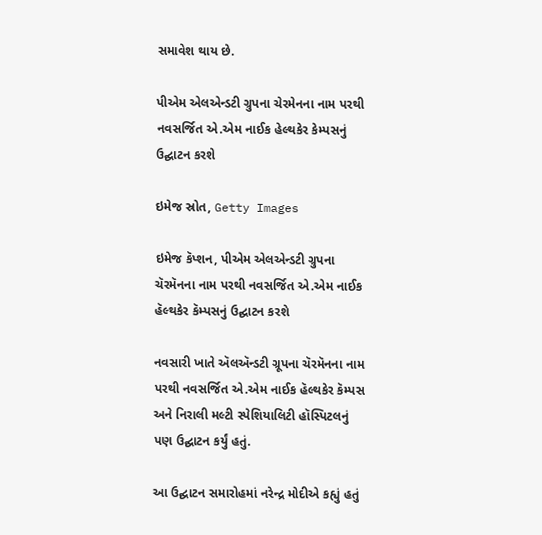સમાવેશ થાય છે.

પીએમ એલએન્ડટી ગ્રુપના ચેરમેનના નામ પરથી નવસર્જિત એ.એમ નાઈક હેલ્થકેર કેમ્પસનું ઉદ્ઘાટન કરશે

ઇમેજ સ્રોત, Getty Images

ઇમેજ કૅપ્શન, પીએમ એલએન્ડટી ગ્રુપના ચૅરમૅનના નામ પરથી નવસર્જિત એ.એમ નાઈક હૅલ્થકેર કૅમ્પસનું ઉદ્ઘાટન કરશે

નવસારી ખાતે ઍલઍન્ડટી ગ્રૂપના ચૅરમૅનના નામ પરથી નવસર્જિત એ.એમ નાઈક હૅલ્થકેર કૅમ્પસ અને નિરાલી મલ્ટી સ્પેશિયાલિટી હૉસ્પિટલનું પણ ઉદ્ઘાટન કર્યું હતું.

આ ઉદ્ઘાટન સમારોહમાં નરેન્દ્ર મોદીએ કહ્યું હતું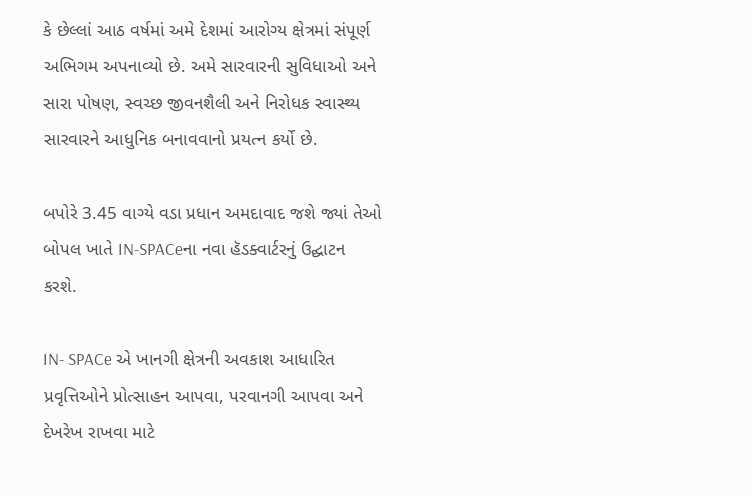કે છેલ્લાં આઠ વર્ષમાં અમે દેશમાં આરોગ્ય ક્ષેત્રમાં સંપૂર્ણ અભિગમ અપનાવ્યો છે. અમે સારવારની સુવિધાઓ અને સારા પોષણ, સ્વચ્છ જીવનશૈલી અને નિરોધક સ્વાસ્થ્ય સારવારને આધુનિક બનાવવાનો પ્રયત્ન કર્યો છે.

બપોરે 3.45 વાગ્યે વડા પ્રધાન અમદાવાદ જશે જ્યાં તેઓ બોપલ ખાતે IN-SPACeના નવા હૅડક્વાર્ટરનું ઉદ્ઘાટન કરશે.

IN- SPACe એ ખાનગી ક્ષેત્રની અવકાશ આધારિત પ્રવૃત્તિઓને પ્રોત્સાહન આપવા, પરવાનગી આપવા અને દેખરેખ રાખવા માટે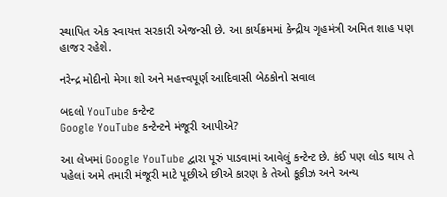સ્થાપિત એક સ્વાયત્ત સરકારી એજન્સી છે. આ કાર્યક્રમમાં કેન્દ્રીય ગૃહમંત્રી અમિત શાહ પણ હાજર રહેશે.

નરેન્દ્ર મોદીનો મેગા શો અને મહત્ત્વપૂર્ણ આદિવાસી બેઠકોનો સવાલ

બદલો YouTube કન્ટેન્ટ
Google YouTube કન્ટેન્ટને મંજૂરી આપીએ?

આ લેખમાં Google YouTube દ્વારા પૂરું પાડવામાં આવેલું કન્ટેન્ટ છે. કંઈ પણ લોડ થાય તે પહેલાં અમે તમારી મંજૂરી માટે પૂછીએ છીએ કારણ કે તેઓ કૂકીઝ અને અન્ય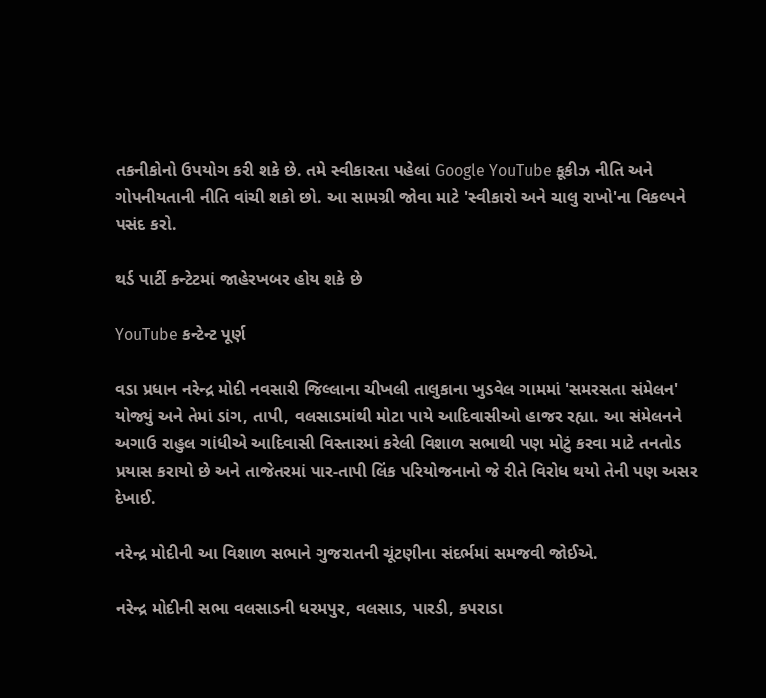તકનીકોનો ઉપયોગ કરી શકે છે. તમે સ્વીકારતા પહેલાં Google YouTube કૂકીઝ નીતિ અને ગોપનીયતાની નીતિ વાંચી શકો છો. આ સામગ્રી જોવા માટે 'સ્વીકારો અને ચાલુ રાખો'ના વિકલ્પને પસંદ કરો.

થર્ડ પાર્ટી કન્ટેટમાં જાહેરખબર હોય શકે છે

YouTube કન્ટેન્ટ પૂર્ણ

વડા પ્રધાન નરેન્દ્ર મોદી નવસારી જિલ્લાના ચીખલી તાલુકાના ખુડવેલ ગામમાં 'સમરસતા સંમેલન' યોજ્યું અને તેમાં ડાંગ, તાપી, વલસાડમાંથી મોટા પાયે આદિવાસીઓ હાજર રહ્યા. આ સંમેલનને અગાઉ રાહુલ ગાંધીએ આદિવાસી વિસ્તારમાં કરેલી વિશાળ સભાથી પણ મોટું કરવા માટે તનતોડ પ્રયાસ કરાયો છે અને તાજેતરમાં પાર-તાપી લિંક પરિયોજનાનો જે રીતે વિરોધ થયો તેની પણ અસર દેખાઈ.

નરેન્દ્ર મોદીની આ વિશાળ સભાને ગુજરાતની ચૂંટણીના સંદર્ભમાં સમજવી જોઈએ.

નરેન્દ્ર મોદીની સભા વલસાડની ધરમપુર, વલસાડ, પારડી, કપરાડા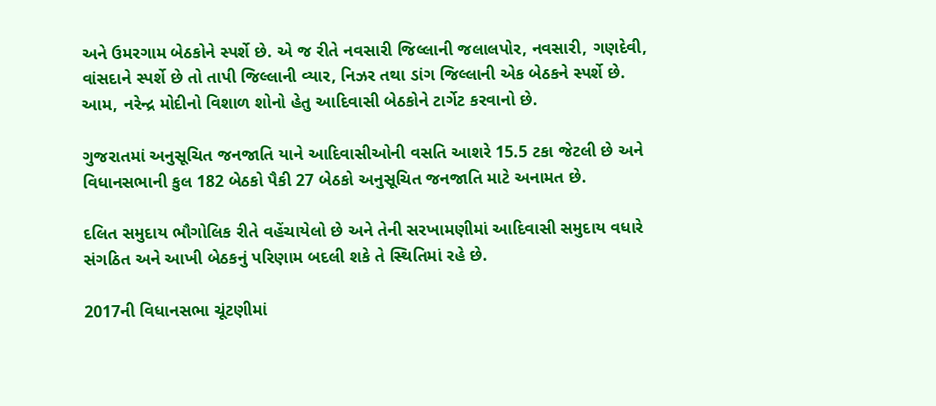અને ઉમરગામ બેઠકોને સ્પર્શે છે. એ જ રીતે નવસારી જિલ્લાની જલાલપોર, નવસારી, ગણદેવી, વાંસદાને સ્પર્શે છે તો તાપી જિલ્લાની વ્યાર, નિઝર તથા ડાંગ જિલ્લાની એક બેઠકને સ્પર્શે છે. આમ, નરેન્દ્ર મોદીનો વિશાળ શોનો હેતુ આદિવાસી બેઠકોને ટાર્ગેટ કરવાનો છે.

ગુજરાતમાં અનુસૂચિત જનજાતિ યાને આદિવાસીઓની વસતિ આશરે 15.5 ટકા જેટલી છે અને વિધાનસભાની કુલ 182 બેઠકો પૈકી 27 બેઠકો અનુસૂચિત જનજાતિ માટે અનામત છે.

દલિત સમુદાય ભૌગોલિક રીતે વહેંચાયેલો છે અને તેની સરખામણીમાં આદિવાસી સમુદાય વધારે સંગઠિત અને આખી બેઠકનું પરિણામ બદલી શકે તે સ્થિતિમાં રહે છે.

2017ની વિધાનસભા ચૂંટણીમાં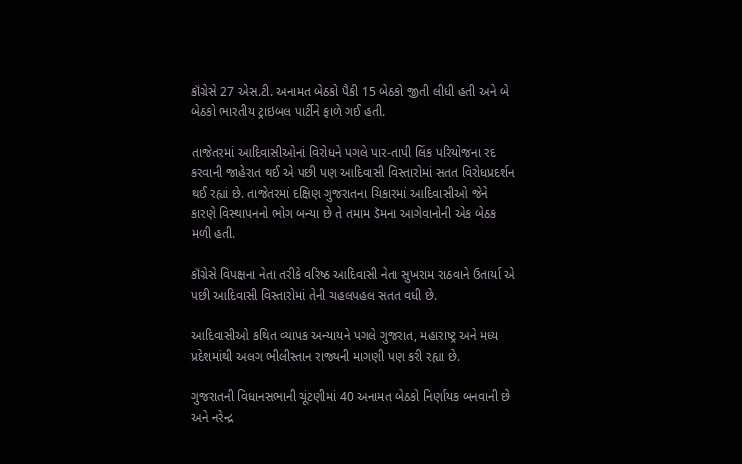કૉંગ્રેસે 27 એસ.ટી. અનામત બેઠકો પૈકી 15 બેઠકો જીતી લીધી હતી અને બે બેઠકો ભારતીય ટ્રાઇબલ પાર્ટીને ફાળે ગઈ હતી.

તાજેતરમાં આદિવાસીઓનાં વિરોધને પગલે પાર-તાપી લિંક પરિયોજના રદ કરવાની જાહેરાત થઈ એ પછી પણ આદિવાસી વિસ્તારોમાં સતત વિરોધપ્રદર્શન થઈ રહ્યાં છે. તાજેતરમાં દક્ષિણ ગુજરાતના ચિકારમાં આદિવાસીઓ જેને કારણે વિસ્થાપનનો ભોગ બન્યા છે તે તમામ ડૅમના આગેવાનોની એક બેઠક મળી હતી.

કૉંગ્રેસે વિપક્ષના નેતા તરીકે વરિષ્ઠ આદિવાસી નેતા સુખરામ રાઠવાને ઉતાર્યા એ પછી આદિવાસી વિસ્તારોમાં તેની ચહલપહલ સતત વધી છે.

આદિવાસીઓ કથિત વ્યાપક અન્યાયને પગલે ગુજરાત, મહારાષ્ટ્ર અને મધ્ય પ્રદેશમાંથી અલગ ભીલીસ્તાન રાજ્યની માગણી પણ કરી રહ્યા છે.

ગુજરાતની વિધાનસભાની ચૂંટણીમાં 40 અનામત બેઠકો નિર્ણાયક બનવાની છે અને નરેન્દ્ર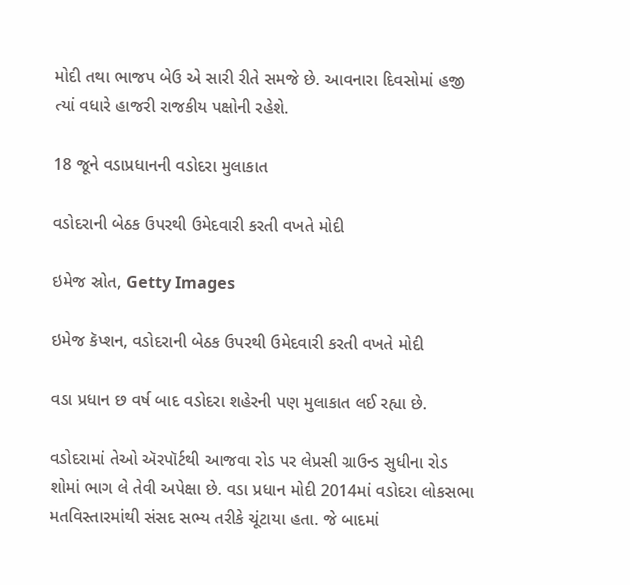મોદી તથા ભાજપ બેઉ એ સારી રીતે સમજે છે. આવનારા દિવસોમાં હજી ત્યાં વધારે હાજરી રાજકીય પક્ષોની રહેશે.

18 જૂને વડાપ્રધાનની વડોદરા મુલાકાત

વડોદરાની બેઠક ઉપરથી ઉમેદવારી કરતી વખતે મોદી

ઇમેજ સ્રોત, Getty Images

ઇમેજ કૅપ્શન, વડોદરાની બેઠક ઉપરથી ઉમેદવારી કરતી વખતે મોદી

વડા પ્રધાન છ વર્ષ બાદ વડોદરા શહેરની પણ મુલાકાત લઈ રહ્યા છે.

વડોદરામાં તેઓ ઍરપૉર્ટથી આજવા રોડ પર લેપ્રસી ગ્રાઉન્ડ સુધીના રોડ શોમાં ભાગ લે તેવી અપેક્ષા છે. વડા પ્રધાન મોદી 2014માં વડોદરા લોકસભા મતવિસ્તારમાંથી સંસદ સભ્ય તરીકે ચૂંટાયા હતા. જે બાદમાં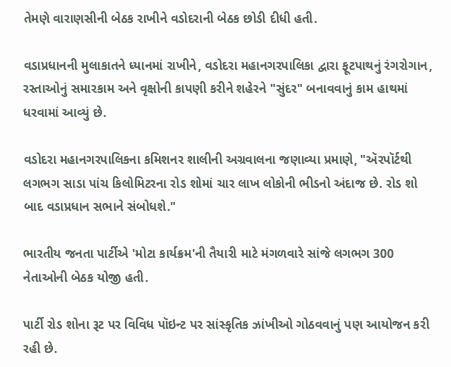તેમણે વારાણસીની બેઠક રાખીને વડોદરાની બેઠક છોડી દીધી હતી.

વડાપ્રધાનની મુલાકાતને ધ્યાનમાં રાખીને, વડોદરા મહાનગરપાલિકા દ્વારા ફૂટપાથનું રંગરોગાન, રસ્તાઓનું સમારકામ અને વૃક્ષોની કાપણી કરીને શહેરને "સુંદર" બનાવવાનું કામ હાથમાં ધરવામાં આવ્યું છે.

વડોદરા મહાનગરપાલિકના કમિશનર શાલીની અગ્રવાલના જણાવ્યા પ્રમાણે, "ઍરપૉર્ટથી લગભગ સાડા પાંચ કિલોમિટરના રોડ શોમાં ચાર લાખ લોકોની ભીડનો અંદાજ છે. રોડ શો બાદ વડાપ્રધાન સભાને સંબોધશે."

ભારતીય જનતા પાર્ટીએ 'મોટા કાર્યક્રમ'ની તૈયારી માટે મંગળવારે સાંજે લગભગ 300 નેતાઓની બેઠક યોજી હતી.

પાર્ટી રોડ શોના રૂટ પર વિવિધ પૉઇન્ટ પર સાંસ્કૃતિક ઝાંખીઓ ગોઠવવાનું પણ આયોજન કરી રહી છે.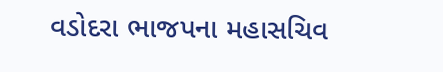વડોદરા ભાજપના મહાસચિવ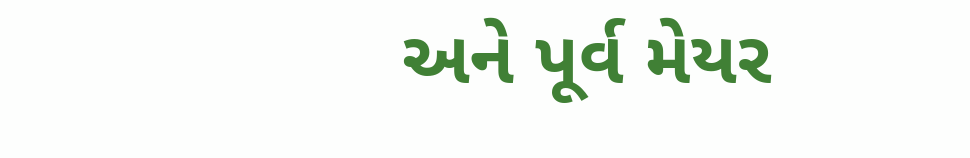અને પૂર્વ મેયર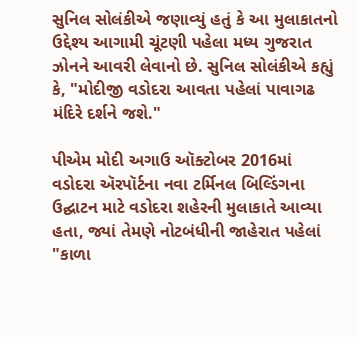સુનિલ સોલંકીએ જણાવ્યું હતું કે આ મુલાકાતનો ઉદ્દેશ્ય આગામી ચૂંટણી પહેલા મધ્ય ગુજરાત ઝોનને આવરી લેવાનો છે. સુનિલ સોલંકીએ કહ્યું કે, "મોદીજી વડોદરા આવતા પહેલાં પાવાગઢ મંદિરે દર્શને જશે."

પીએમ મોદી અગાઉ ઑક્ટોબર 2016માં વડોદરા ઍરપૉર્ટના નવા ટર્મિનલ બિલ્ડિંગના ઉદ્ઘાટન માટે વડોદરા શહેરની મુલાકાતે આવ્યા હતા, જ્યાં તેમણે નોટબંધીની જાહેરાત પહેલાં "કાળા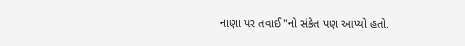નાણા પર તવાઈ"નો સંકેત પણ આપ્યો હતો.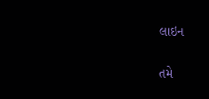લાઇન

તમે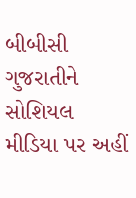બીબીસી ગુજરાતીને સોશિયલ મીડિયા પર અહીં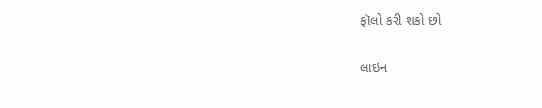ફૉલો કરી શકો છો

લાઇન